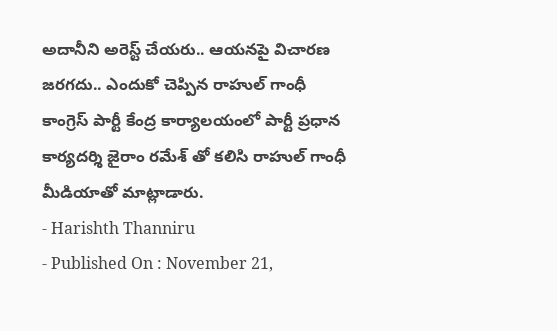అదానీని అరెస్ట్ చేయరు.. ఆయనపై విచారణ జరగదు.. ఎందుకో చెప్పిన రాహుల్ గాంధీ
కాంగ్రెస్ పార్టీ కేంద్ర కార్యాలయంలో పార్టీ ప్రధాన కార్యదర్శి జైరాం రమేశ్ తో కలిసి రాహుల్ గాంధీ మీడియాతో మాట్లాడారు.
- Harishth Thanniru
- Published On : November 21,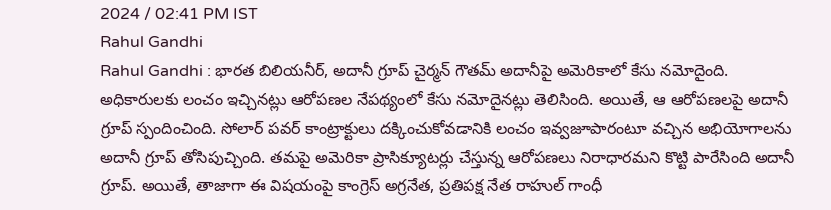2024 / 02:41 PM IST
Rahul Gandhi
Rahul Gandhi : భారత బిలియనీర్, అదానీ గ్రూప్ చైర్మన్ గౌతమ్ అదానీపై అమెరికాలో కేసు నమోదైంది. అధికారులకు లంచం ఇచ్చినట్లు ఆరోపణల నేపథ్యంలో కేసు నమోదైనట్లు తెలిసింది. అయితే, ఆ ఆరోపణలపై అదానీ గ్రూప్ స్పందించింది. సోలార్ పవర్ కాంట్రాక్టులు దక్కించుకోవడానికి లంచం ఇవ్వజూపారంటూ వచ్చిన అభియోగాలను అదానీ గ్రూప్ తోసిపుచ్చింది. తమపై అమెరికా ప్రాసిక్యూటర్లు చేస్తున్న ఆరోపణలు నిరాధారమని కొట్టి పారేసింది అదానీ గ్రూప్. అయితే, తాజాగా ఈ విషయంపై కాంగ్రెస్ అగ్రనేత, ప్రతిపక్ష నేత రాహుల్ గాంధీ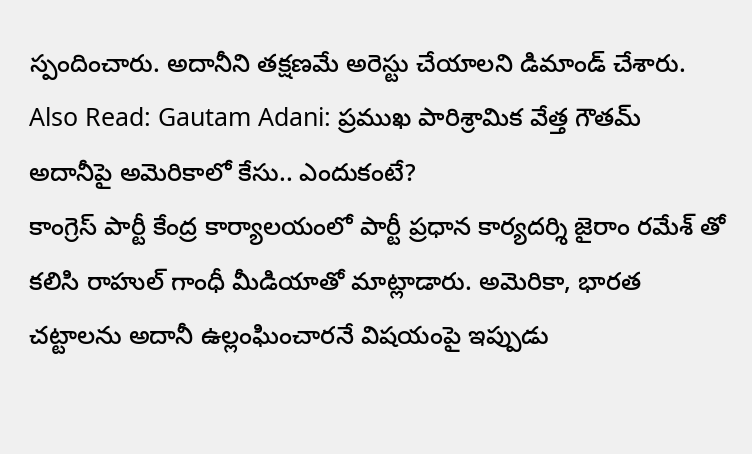స్పందించారు. అదానీని తక్షణమే అరెస్టు చేయాలని డిమాండ్ చేశారు.
Also Read: Gautam Adani: ప్రముఖ పారిశ్రామిక వేత్త గౌతమ్ అదానీపై అమెరికాలో కేసు.. ఎందుకంటే?
కాంగ్రెస్ పార్టీ కేంద్ర కార్యాలయంలో పార్టీ ప్రధాన కార్యదర్శి జైరాం రమేశ్ తో కలిసి రాహుల్ గాంధీ మీడియాతో మాట్లాడారు. అమెరికా, భారత చట్టాలను అదానీ ఉల్లంఘించారనే విషయంపై ఇప్పుడు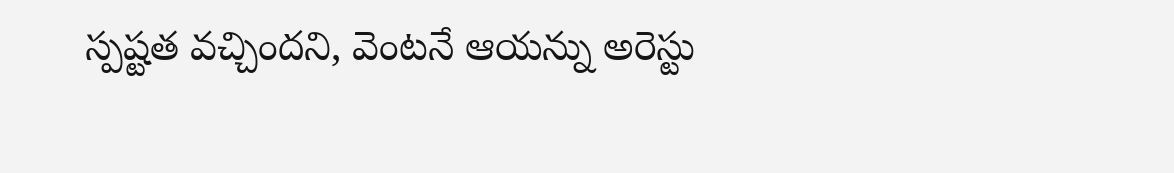స్పష్టత వచ్చిందని, వెంటనే ఆయన్ను అరెస్టు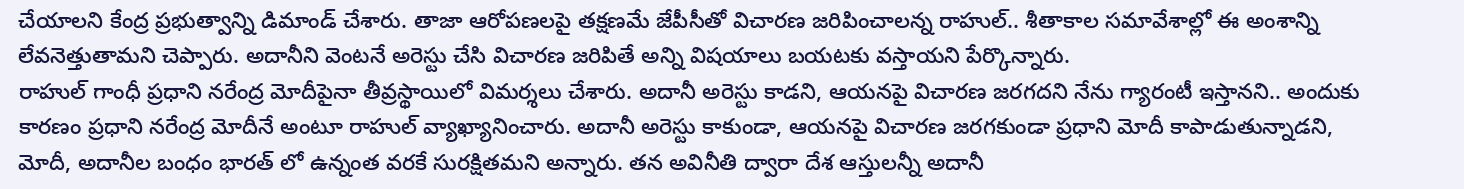చేయాలని కేంద్ర ప్రభుత్వాన్ని డిమాండ్ చేశారు. తాజా ఆరోపణలపై తక్షణమే జేపీసీతో విచారణ జరిపించాలన్న రాహుల్.. శీతాకాల సమావేశాల్లో ఈ అంశాన్ని లేవనెత్తుతామని చెప్పారు. అదానీని వెంటనే అరెస్టు చేసి విచారణ జరిపితే అన్ని విషయాలు బయటకు వస్తాయని పేర్కొన్నారు.
రాహుల్ గాంధీ ప్రధాని నరేంద్ర మోదీపైనా తీవ్రస్థాయిలో విమర్శలు చేశారు. అదానీ అరెస్టు కాడని, ఆయనపై విచారణ జరగదని నేను గ్యారంటీ ఇస్తానని.. అందుకు కారణం ప్రధాని నరేంద్ర మోదీనే అంటూ రాహుల్ వ్యాఖ్యానించారు. అదానీ అరెస్టు కాకుండా, ఆయనపై విచారణ జరగకుండా ప్రధాని మోదీ కాపాడుతున్నాడని, మోదీ, అదానీల బంధం భారత్ లో ఉన్నంత వరకే సురక్షితమని అన్నారు. తన అవినీతి ద్వారా దేశ ఆస్తులన్నీ అదానీ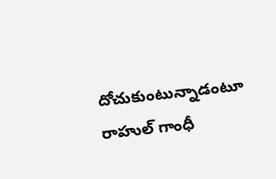దోచుకుంటున్నాడంటూ రాహుల్ గాంధీ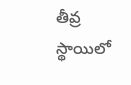తీవ్ర స్థాయిలో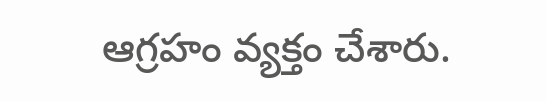ఆగ్రహం వ్యక్తం చేశారు.